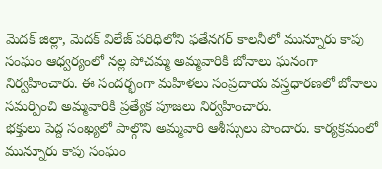మెదక్ జిల్లా, మెదక్ విలేజ్ పరిధిలోని ఫతేనగర్ కాలనీలో మున్నూరు కాపు సంఘం ఆధ్వర్యంలో నల్ల పోచమ్మ అమ్మవారికి బోనాలు ఘనంగా నిర్వహించారు. ఈ సందర్భంగా మహిళలు సంప్రదాయ వస్త్రధారణలో బోనాలు సమర్పించి అమ్మవారికి ప్రత్యేక పూజలు నిర్వహించారు.
భక్తులు పెద్ద సంఖ్యలో పాల్గొని అమ్మవారి ఆశీస్సులు పొందారు. కార్యక్రమంలో మున్నూరు కాపు సంఘం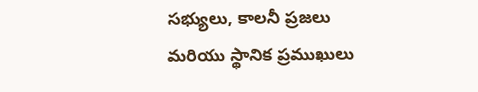సభ్యులు, కాలనీ ప్రజలు మరియు స్థానిక ప్రముఖులు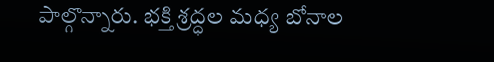పాల్గొన్నారు. భక్తి శ్రద్ధల మధ్య బోనాల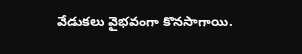వేడుకలు వైభవంగా కొనసాగాయి.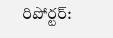రిపోర్టర్: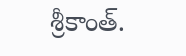శ్రీకాంత్.